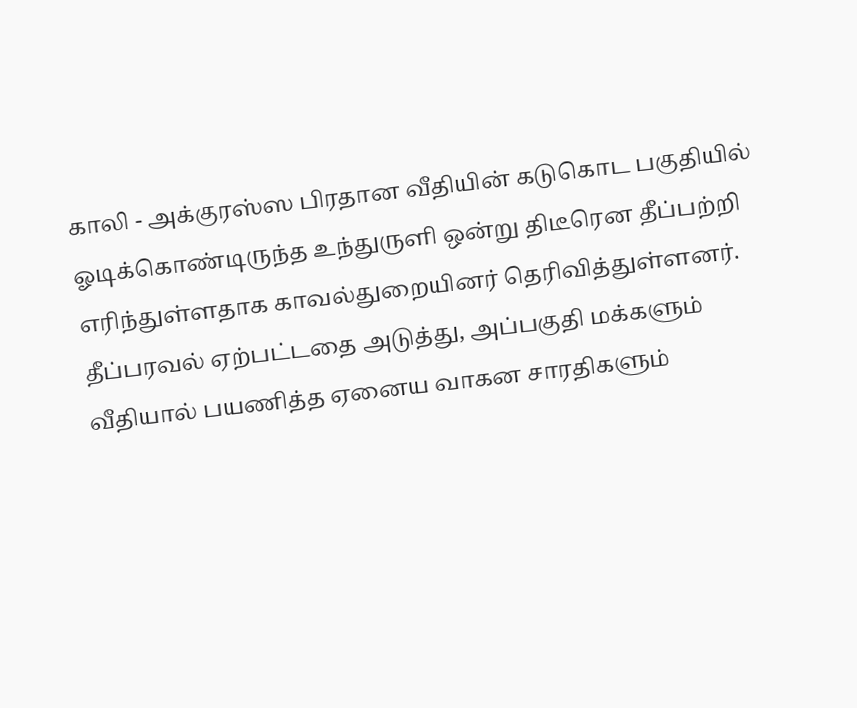காலி - அக்குரஸ்ஸ பிரதான வீதியின் கடுகொட பகுதியில் ஓடிக்கொண்டிருந்த உந்துருளி ஒன்று திடீரென தீப்பற்றி எரிந்துள்ளதாக காவல்துறையினர் தெரிவித்துள்ளனர்.
தீப்பரவல் ஏற்பட்டதை அடுத்து, அப்பகுதி மக்களும் வீதியால் பயணித்த ஏனைய வாகன சாரதிகளும்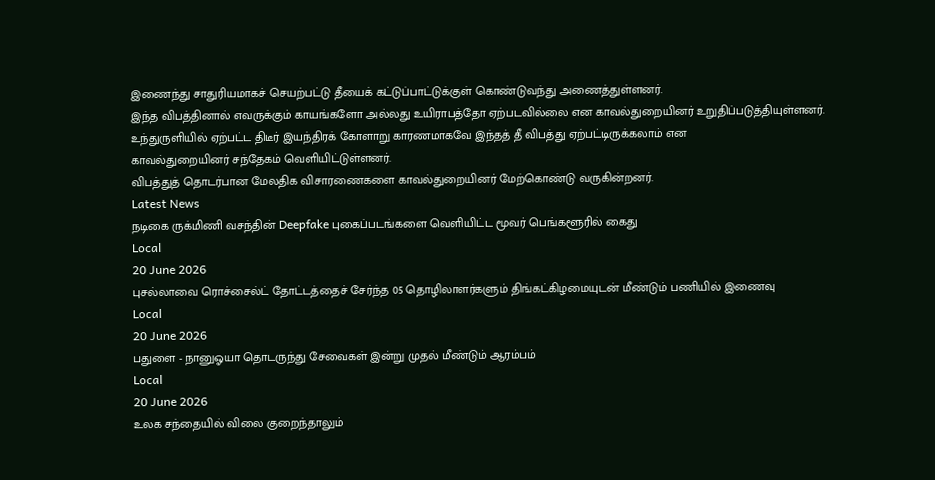இணைந்து சாதுரியமாகச் செயற்பட்டு தீயைக் கட்டுப்பாட்டுக்குள் கொண்டுவந்து அணைத்துள்ளனர்.
இந்த விபத்தினால் எவருக்கும் காயங்களோ அல்லது உயிராபத்தோ ஏற்படவில்லை என காவல்துறையினர் உறுதிப்படுத்தியுள்ளனர்.
உந்துருளியில் ஏற்பட்ட திடீர் இயந்திரக் கோளாறு காரணமாகவே இந்தத் தீ விபத்து ஏற்பட்டிருக்கலாம் என
காவல்துறையினர் சந்தேகம் வெளியிட்டுள்ளனர்.
விபத்துத் தொடர்பான மேலதிக விசாரணைகளை காவல்துறையினர் மேற்கொண்டு வருகின்றனர்.
Latest News
நடிகை ருக்மிணி வசந்தின் Deepfake புகைப்படங்களை வெளியிட்ட மூவர் பெங்களூரில் கைது
Local
20 June 2026
புசல்லாவை ரொச்சைல்ட் தோட்டத்தைச் சேர்ந்த 05 தொழிலாளர்களும் திங்கட்கிழமையுடன் மீண்டும் பணியில் இணைவு
Local
20 June 2026
பதுளை - நானுஓயா தொடருந்து சேவைகள் இன்று முதல் மீண்டும் ஆரம்பம்
Local
20 June 2026
உலக சந்தையில் விலை குறைந்தாலும்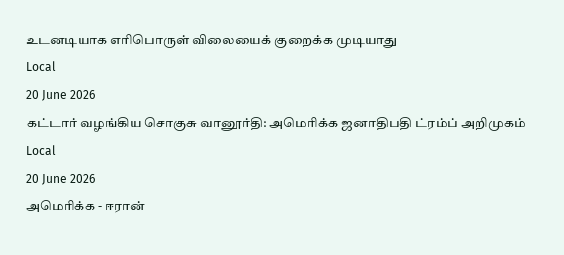உடனடியாக எரிபொருள் விலையைக் குறைக்க முடியாது
Local
20 June 2026
கட்டார் வழங்கிய சொகுசு வானூர்தி: அமெரிக்க ஜனாதிபதி ட்ரம்ப் அறிமுகம்
Local
20 June 2026
அமெரிக்க - ஈரான்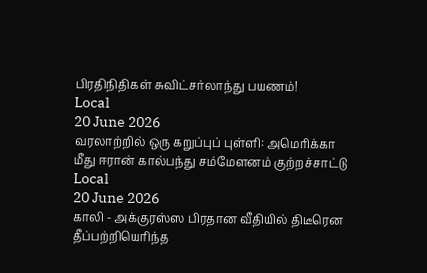பிரதிநிதிகள் சுவிட்சர்லாந்து பயணம்!
Local
20 June 2026
வரலாற்றில் ஒரு கறுப்புப் புள்ளி: அமெரிக்கா மீது ஈரான் கால்பந்து சம்மேளனம் குற்றச்சாட்டு
Local
20 June 2026
காலி - அக்குரஸ்ஸ பிரதான வீதியில் திடீரென தீப்பற்றியெரிந்த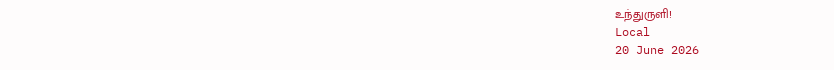உந்துருளி!
Local
20 June 2026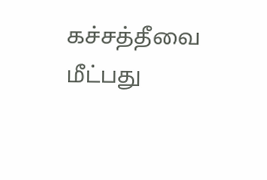கச்சத்தீவை மீட்பது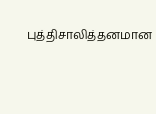புத்திசாலித்தனமான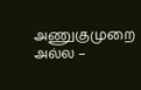அணுகுமுறை அல்ல –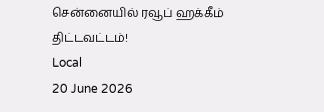சென்னையில் ரவூப் ஹக்கீம் திட்டவட்டம்!
Local
20 June 2026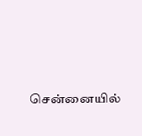சென்னையில்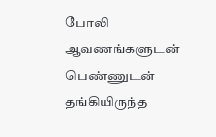போலி ஆவணங்களுடன் பெண்ணுடன் தங்கியிருந்த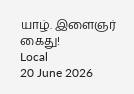யாழ். இளைஞர் கைது!
Local
20 June 2026